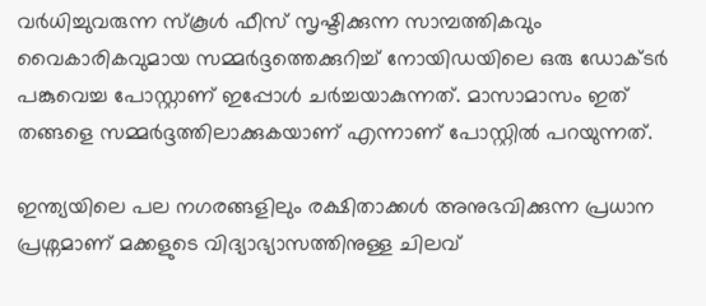വർധിച്ചുവരുന്ന സ്കൂൾ ഫീസ് സൃഷ്ടിക്കുന്ന സാമ്പത്തികവും വൈകാരികവുമായ സമ്മർദ്ദത്തെക്കുറിച്ച് നോയിഡയിലെ ഒരു ഡോക്ടർ പങ്കുവെച്ച പോസ്റ്റാണ് ഇപ്പോള്‍ ചർച്ചയാകുന്നത്. മാസാമാസം ഇത് തങ്ങളെ സമ്മര്‍ദ്ദത്തിലാക്കുകയാണ് എന്നാണ് പോസ്റ്റില്‍ പറയുന്നത്.

ഇന്ത്യയിലെ പല നഗരങ്ങളിലും രക്ഷിതാക്കൾ അനുഭവിക്കുന്ന പ്രധാന പ്രശ്നമാണ് മക്കളുടെ വിദ്യാഭ്യാസത്തിനുള്ള ചിലവ്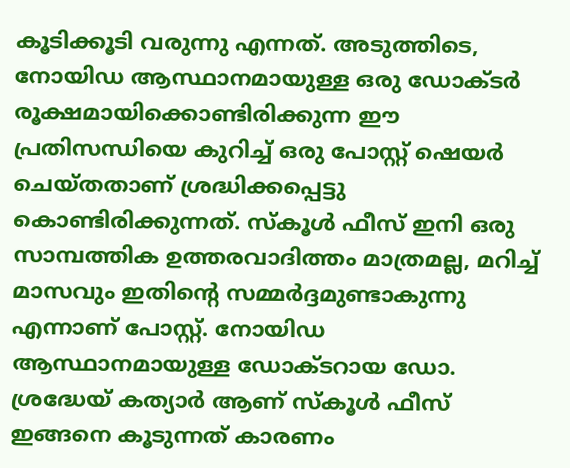കൂടിക്കൂടി വരുന്നു എന്നത്. അടുത്തിടെ, നോയിഡ ആസ്ഥാനമായുള്ള ഒരു ഡോക്ടർ രൂക്ഷമായിക്കൊണ്ടിരിക്കുന്ന ഈ പ്രതിസന്ധിയെ കുറിച്ച് ഒരു പോസ്റ്റ് ഷെയർ ചെയ്തതാണ് ശ്രദ്ധിക്കപ്പെട്ടു കൊണ്ടിരിക്കുന്നത്. സ്കൂൾ ഫീസ് ഇനി ഒരു സാമ്പത്തിക ഉത്തരവാദിത്തം മാത്രമല്ല, മറിച്ച് മാസവും ഇതിന്റെ സമ്മർദ്ദമുണ്ടാകുന്നു എന്നാണ് പോസ്റ്റ്. നോയിഡ ആസ്ഥാനമായുള്ള ഡോക്ടറായ ഡോ. ശ്രദ്ധേയ് കത്യാർ ആണ് സ്കൂൾ ഫീസ് ഇങ്ങനെ കൂടുന്നത് കാരണം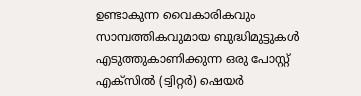ഉണ്ടാകുന്ന വൈകാരികവും സാമ്പത്തികവുമായ ബുദ്ധിമുട്ടുകൾ എടുത്തുകാണിക്കുന്ന ഒരു പോസ്റ്റ് എക്സിൽ (ട്വിറ്റർ) ഷെയർ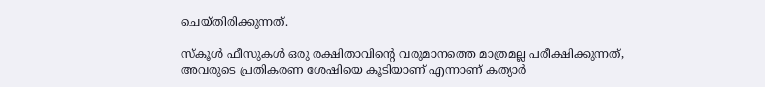ചെയ്തിരിക്കുന്നത്.

സ്കൂൾ ഫീസുകൾ ഒരു രക്ഷിതാവിന്റെ വരുമാനത്തെ മാത്രമല്ല പരീക്ഷിക്കുന്നത്, അവരുടെ പ്രതികരണ ശേഷിയെ കൂടിയാണ് എന്നാണ് കത്യാർ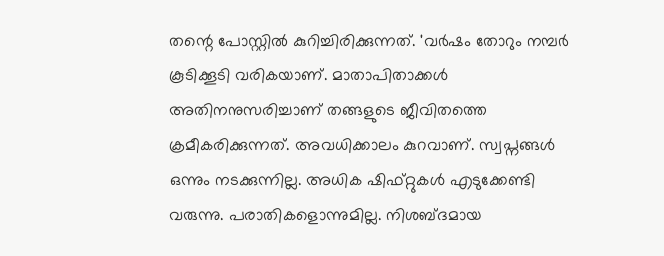തന്റെ പോസ്റ്റിൽ കുറിച്ചിരിക്കുന്നത്. 'വർഷം തോറും നമ്പർ കൂടിക്കൂടി വരികയാണ്. മാതാപിതാക്കൾ അതിനനുസരിച്ചാണ് തങ്ങളുടെ ജീവിതത്തെ ക്രമീകരിക്കുന്നത്. അവധിക്കാലം കുറവാണ്. സ്വപ്നങ്ങൾ ഒന്നും നടക്കുന്നില്ല. അധിക ഷിഫ്റ്റുകൾ എടുക്കേണ്ടി വരുന്നു. പരാതികളൊന്നുമില്ല. നിശബ്ദമായ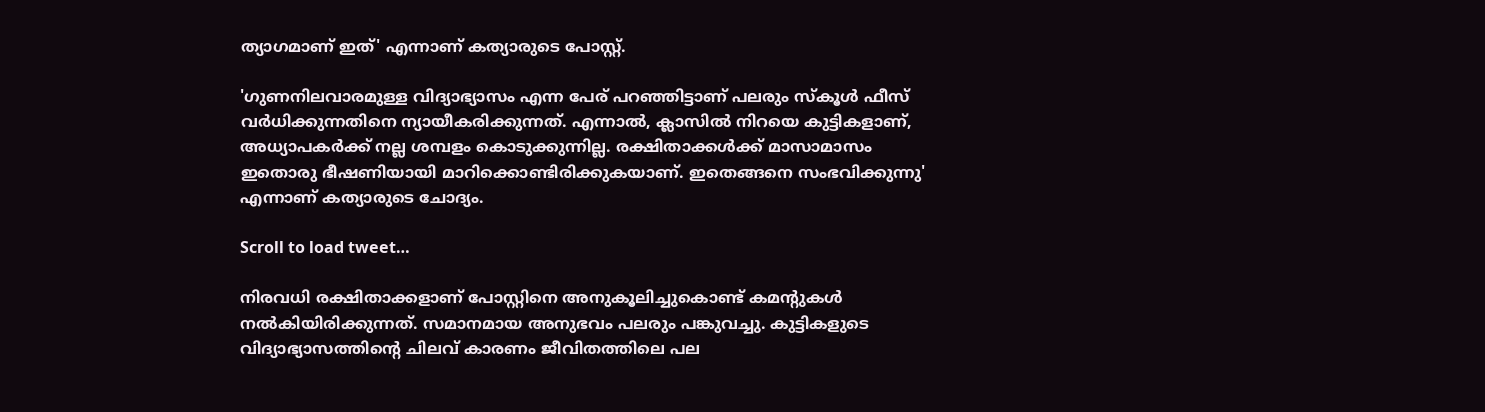ത്യാഗമാണ് ഇത്' എന്നാണ് കത്യാരുടെ പോസ്റ്റ്.

'ഗുണനിലവാരമുള്ള വിദ്യാഭ്യാസം എന്ന പേര് പറഞ്ഞിട്ടാണ് പലരും സ്കൂൾ ഫീസ് വർധിക്കുന്നതിനെ ന്യായീകരിക്കുന്നത്. എന്നാൽ, ക്ലാസിൽ നിറയെ കുട്ടികളാണ്, അധ്യാപകർക്ക് നല്ല ശമ്പളം കൊടുക്കുന്നില്ല. രക്ഷിതാക്കൾക്ക് മാസാമാസം ഇതൊരു ഭീഷണിയായി മാറിക്കൊണ്ടിരിക്കുകയാണ്. ഇതെങ്ങനെ സംഭവിക്കുന്നു' എന്നാണ് കത്യാരുടെ ചോദ്യം.

Scroll to load tweet…

നിരവധി രക്ഷിതാക്കളാണ് പോസ്റ്റിനെ അനുകൂലിച്ചുകൊണ്ട് കമന്റുകൾ നൽകിയിരിക്കുന്നത്. സമാനമായ അനുഭവം പലരും പങ്കുവച്ചു. കുട്ടികളുടെ വിദ്യാഭ്യാസത്തിന്റെ ചിലവ് കാരണം ജീവിതത്തിലെ പല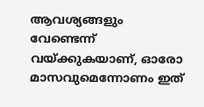ആവശ്യങ്ങളും വേണ്ടെന്ന് വയ്ക്കുകയാണ്, ഓരോ മാസവുമെന്നോണം ഇത്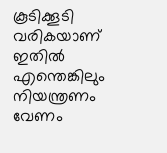കൂടിക്കൂടി വരികയാണ് ഇതിൽ എന്തെങ്കിലും നിയന്ത്രണം വേണം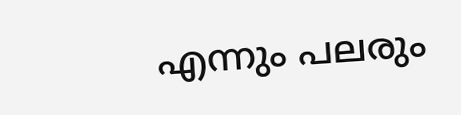എന്നും പലരും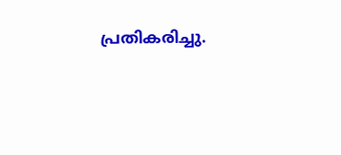പ്രതികരിച്ചു.